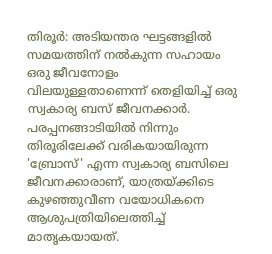തിരൂർ: അടിയന്തര ഘട്ടങ്ങളിൽ സമയത്തിന് നൽകുന്ന സഹായം ഒരു ജീവനോളം വിലയുള്ളതാണെന്ന് തെളിയിച്ച് ഒരു സ്വകാര്യ ബസ് ജീവനക്കാർ.
പരപ്പനങ്ങാടിയിൽ നിന്നും തിരൂരിലേക്ക് വരികയായിരുന്ന 'ബ്രോസ്' എന്ന സ്വകാര്യ ബസിലെ ജീവനക്കാരാണ്, യാത്രയ്ക്കിടെ കുഴഞ്ഞുവീണ വയോധികനെ ആശുപത്രിയിലെത്തിച്ച് മാതൃകയായത്.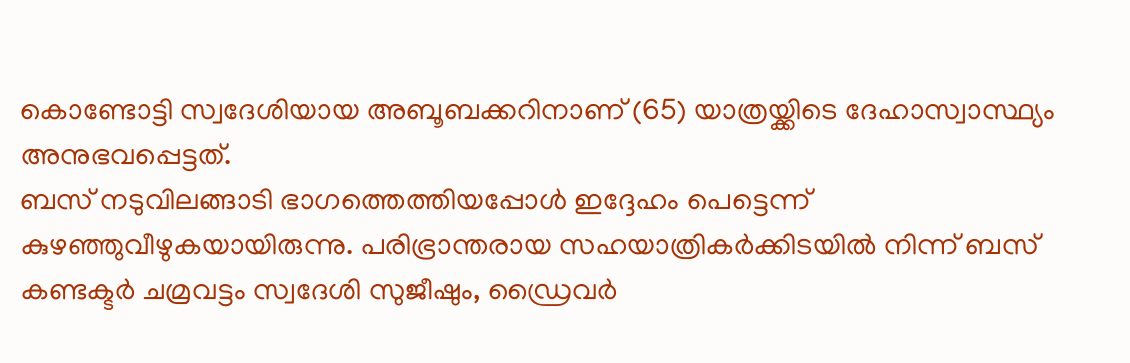കൊണ്ടോട്ടി സ്വദേശിയായ അബൂബക്കറിനാണ് (65) യാത്രയ്ക്കിടെ ദേഹാസ്വാസ്ഥ്യം അനുഭവപ്പെട്ടത്.
ബസ് നടുവിലങ്ങാടി ഭാഗത്തെത്തിയപ്പോൾ ഇദ്ദേഹം പെട്ടെന്ന് കുഴഞ്ഞുവീഴുകയായിരുന്നു. പരിഭ്രാന്തരായ സഹയാത്രികർക്കിടയിൽ നിന്ന് ബസ് കണ്ടക്ടർ ചമ്രവട്ടം സ്വദേശി സുജീഷും, ഡ്രൈവർ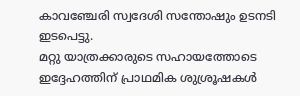കാവഞ്ചേരി സ്വദേശി സന്തോഷും ഉടനടി ഇടപെട്ടു.
മറ്റു യാത്രക്കാരുടെ സഹായത്തോടെ ഇദ്ദേഹത്തിന് പ്രാഥമിക ശുശ്രൂഷകൾ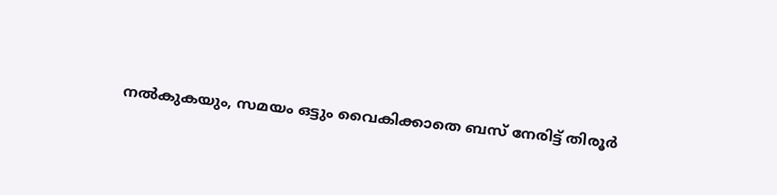നൽകുകയും, സമയം ഒട്ടും വൈകിക്കാതെ ബസ് നേരിട്ട് തിരൂർ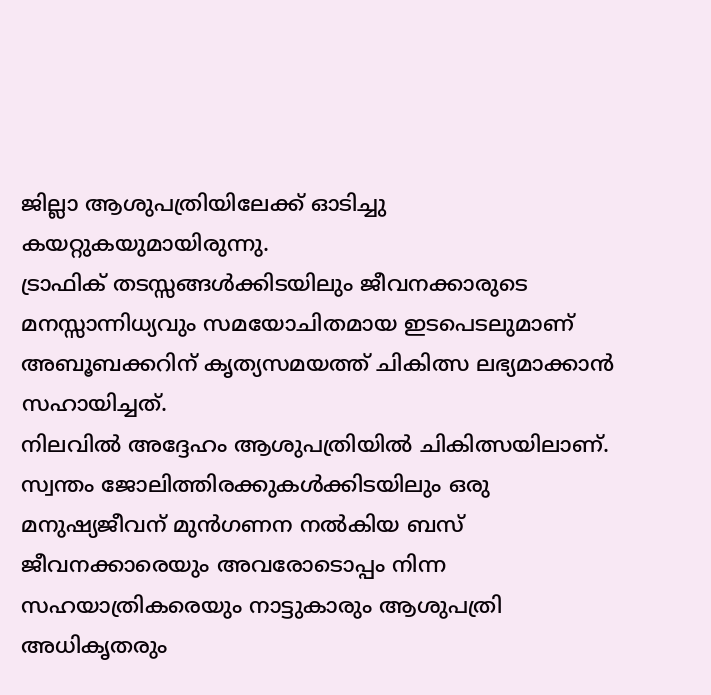ജില്ലാ ആശുപത്രിയിലേക്ക് ഓടിച്ചു കയറ്റുകയുമായിരുന്നു.
ട്രാഫിക് തടസ്സങ്ങൾക്കിടയിലും ജീവനക്കാരുടെ മനസ്സാന്നിധ്യവും സമയോചിതമായ ഇടപെടലുമാണ് അബൂബക്കറിന് കൃത്യസമയത്ത് ചികിത്സ ലഭ്യമാക്കാൻ സഹായിച്ചത്.
നിലവിൽ അദ്ദേഹം ആശുപത്രിയിൽ ചികിത്സയിലാണ്.
സ്വന്തം ജോലിത്തിരക്കുകൾക്കിടയിലും ഒരു മനുഷ്യജീവന് മുൻഗണന നൽകിയ ബസ് ജീവനക്കാരെയും അവരോടൊപ്പം നിന്ന സഹയാത്രികരെയും നാട്ടുകാരും ആശുപത്രി അധികൃതരും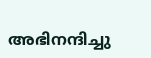അഭിനന്ദിച്ചു